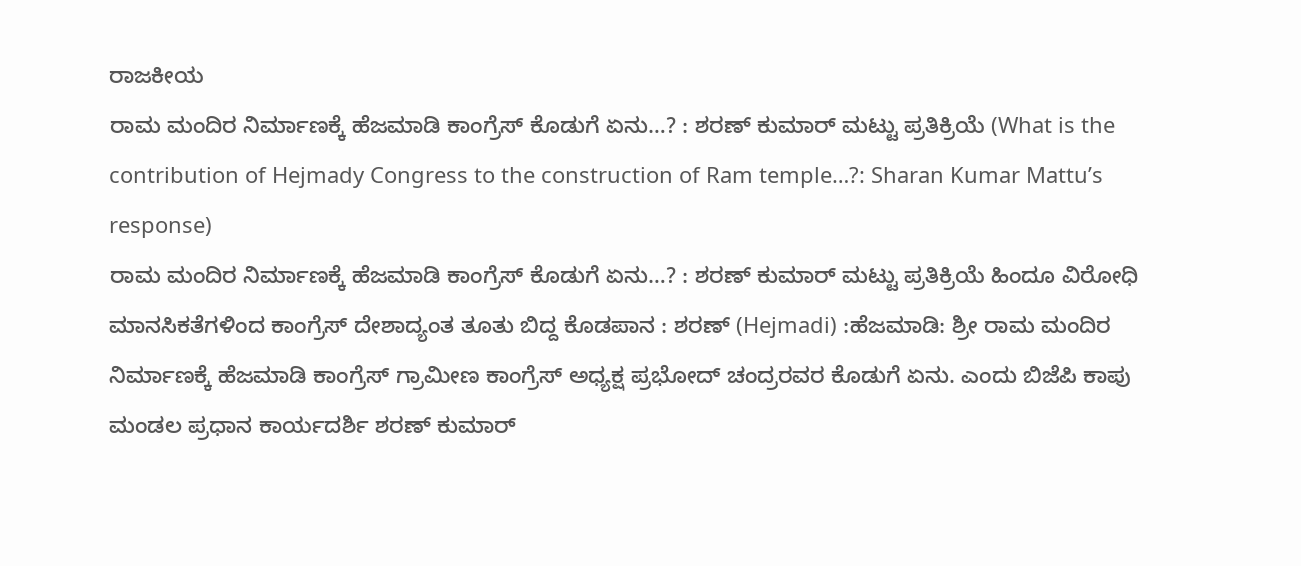ರಾಜಕೀಯ
ರಾಮ ಮಂದಿರ ನಿರ್ಮಾಣಕ್ಕೆ ಹೆಜಮಾಡಿ ಕಾಂಗ್ರೆಸ್ ಕೊಡುಗೆ ಏನು…? : ಶರಣ್ ಕುಮಾರ್ ಮಟ್ಟು ಪ್ರತಿಕ್ರಿಯೆ (What is the contribution of Hejmady Congress to the construction of Ram temple…?: Sharan Kumar Mattu’s response)
ರಾಮ ಮಂದಿರ ನಿರ್ಮಾಣಕ್ಕೆ ಹೆಜಮಾಡಿ ಕಾಂಗ್ರೆಸ್ ಕೊಡುಗೆ ಏನು…? : ಶರಣ್ ಕುಮಾರ್ ಮಟ್ಟು ಪ್ರತಿಕ್ರಿಯೆ ಹಿಂದೂ ವಿರೋಧಿ ಮಾನಸಿಕತೆಗಳಿಂದ ಕಾಂಗ್ರೆಸ್ ದೇಶಾದ್ಯಂತ ತೂತು ಬಿದ್ದ ಕೊಡಪಾನ : ಶರಣ್ (Hejmadi) :ಹೆಜಮಾಡಿ: ಶ್ರೀ ರಾಮ ಮಂದಿರ ನಿರ್ಮಾಣಕ್ಕೆ ಹೆಜಮಾಡಿ ಕಾಂಗ್ರೆಸ್ ಗ್ರಾಮೀಣ ಕಾಂಗ್ರೆಸ್ ಅಧ್ಯಕ್ಷ ಪ್ರಭೋದ್ ಚಂದ್ರರವರ ಕೊಡುಗೆ ಏನು. ಎಂದು ಬಿಜೆಪಿ ಕಾಪು ಮಂಡಲ ಪ್ರಧಾನ ಕಾರ್ಯದರ್ಶಿ ಶರಣ್ ಕುಮಾರ್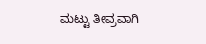ಮಟ್ಟು ತೀವ್ರವಾಗಿ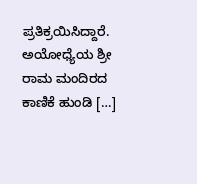ಪ್ರತಿಕ್ರಯಿಸಿದ್ದಾರೆ. ಅಯೋಧ್ಯೆಯ ಶ್ರೀ ರಾಮ ಮಂದಿರದ ಕಾಣಿಕೆ ಹುಂಡಿ […]